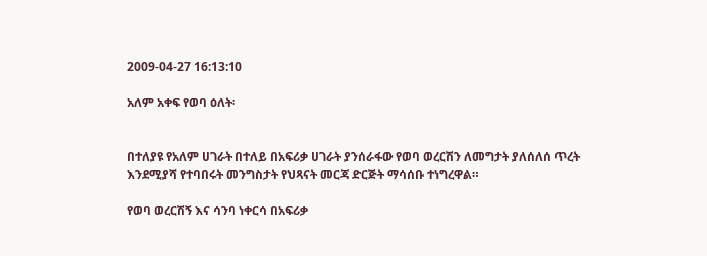2009-04-27 16:13:10

አለም አቀፍ የወባ ዕለት፡


በተለያዩ የአለም ሀገራት በተለይ በአፍሪቃ ሀገራት ያንሰራፋው የወባ ወረርሽን ለመግታት ያለሰለሰ ጥረት እንደሚያሻ የተባበሩት መንግስታት የህጻናት መርጃ ድርጅት ማሳሰቡ ተነግረዋል።

የወባ ወረርሽኝ እና ሳንባ ነቀርሳ በአፍሪቃ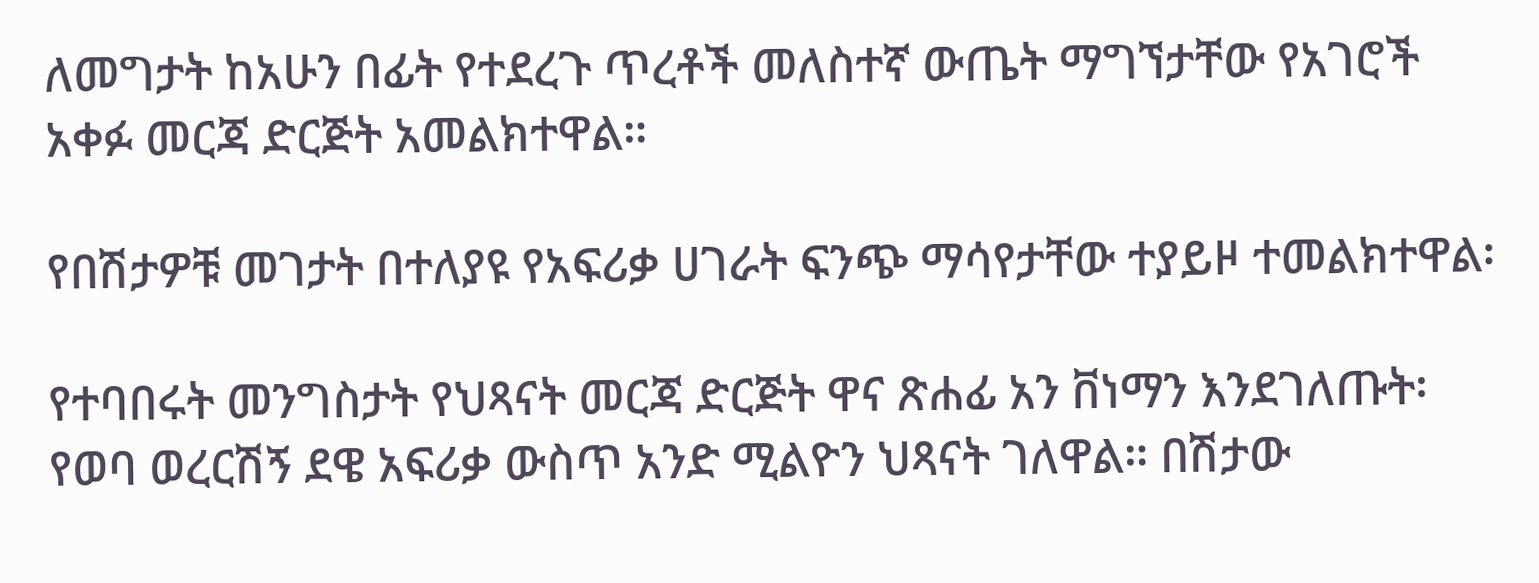ለመግታት ከአሁን በፊት የተደረጉ ጥረቶች መለስተኛ ውጤት ማግኘታቸው የአገሮች አቀፉ መርጃ ድርጅት አመልክተዋል።

የበሽታዎቹ መገታት በተለያዩ የአፍሪቃ ሀገራት ፍንጭ ማሳየታቸው ተያይዞ ተመልክተዋል፡

የተባበሩት መንግስታት የህጻናት መርጃ ድርጅት ዋና ጽሐፊ አን ቨነማን እንደገለጡት፡ የወባ ወረርሽኝ ደዌ አፍሪቃ ውስጥ አንድ ሚልዮን ህጻናት ገለዋል። በሽታው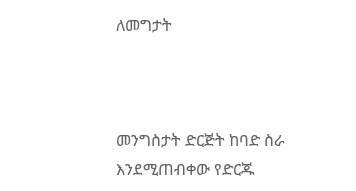ለመግታት



መንግስታት ድርጅት ከባድ ስራ እንደሚጠብቀው የድርጁ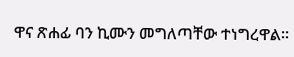ዋና ጽሐፊ ባን ኪሙን መግለጣቸው ተነግረዋል።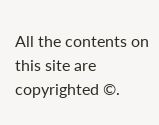All the contents on this site are copyrighted ©.